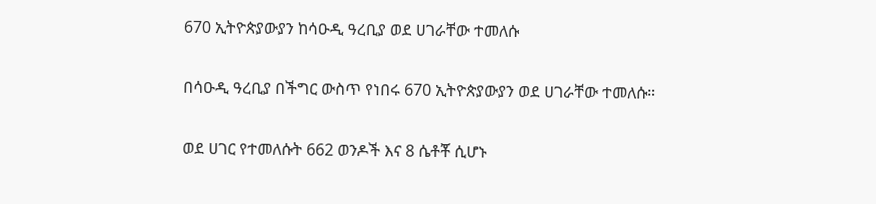670 ኢትዮጵያውያን ከሳዑዲ ዓረቢያ ወደ ሀገራቸው ተመለሱ

በሳዑዲ ዓረቢያ በችግር ውስጥ የነበሩ 670 ኢትዮጵያውያን ወደ ሀገራቸው ተመለሱ።

ወደ ሀገር የተመለሱት 662 ወንዶች እና 8 ሴቶቾ ሲሆኑ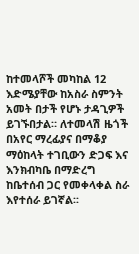ከተመላሾች መካከል 12 እድሜያቸው ከአስራ ስምንት አመት በታች የሆኑ ታዳጊዎች ይገኙበታል። ለተመላሽ ዜጎች በአየር ማረፊያና በማቆያ ማዕከላት ተገቢውን ድጋፍ እና እንክብካቤ በማድረግ ከቤተሰብ ጋር የመቀላቀል ስራ እየተሰራ ይገኛል፡፡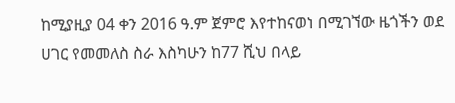ከሚያዚያ 04 ቀን 2016 ዓ.ም ጀምሮ እየተከናወነ በሚገኘው ዜጎችን ወደ ሀገር የመመለስ ስራ እስካሁን ከ77 ሺህ በላይ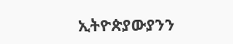ኢትዮጵያውያንን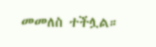መመለስ ተችሏል።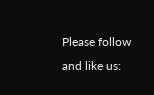Please follow and like us: